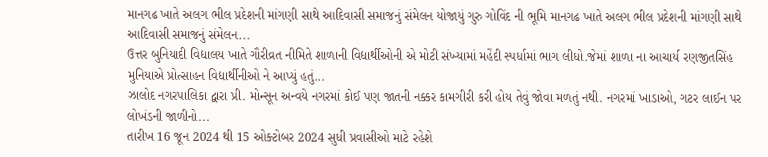માનગઢ ખાતે અલગ ભીલ પ્રદેશની માંગણી સાથે આદિવાસી સમાજનું સંમેલન યોજાયું ગુરુ ગોવિંદ ની ભૂમિ માનગઢ ખાતે અલગ ભીલ પ્રદેશની માંગણી સાથે આદિવાસી સમાજનું સંમેલન...
ઉત્તર બુનિયાદી વિદ્યાલય ખાતે ગૌરીવ્રત નીમિતે શાળાની વિદ્યાર્થીઓની એ મોટી સંખ્યામાં મહેંદી સ્પર્ધામાં ભાગ લીધો.જેમાં શાળા ના આચાર્ય રણજીતસિંહ મુનિયાએ પ્રોત્સાહન વિદ્યાર્થીનીઓ ને આપ્યું હતું...
ઝાલોદ નગરપાલિકા દ્વારા પ્રી. મોન્સૂન અન્વયે નગરમાં કોઈ પણ જાતની નક્કર કામગીરી કરી હોય તેવું જોવા મળતું નથી. નગરમાં ખાડાઓ, ગટર લાઈન પર લોખંડની જાળીનો...
તારીખ 16 જૂન 2024 થી 15 ઓક્ટોબર 2024 સુધી પ્રવાસીઓ માટે રહેશે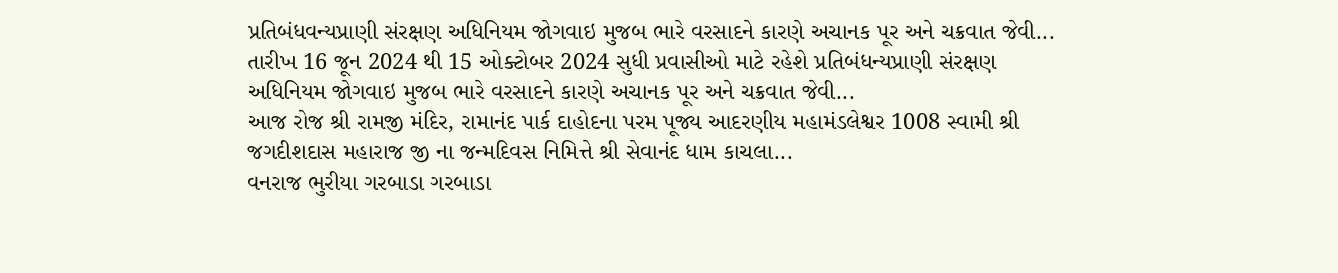પ્રતિબંધવન્યપ્રાણી સંરક્ષણ અધિનિયમ જોગવાઇ મુજબ ભારે વરસાદને કારણે અચાનક પૂર અને ચક્રવાત જેવી...
તારીખ 16 જૂન 2024 થી 15 ઓક્ટોબર 2024 સુધી પ્રવાસીઓ માટે રહેશે પ્રતિબંધન્યપ્રાણી સંરક્ષણ અધિનિયમ જોગવાઇ મુજબ ભારે વરસાદને કારણે અચાનક પૂર અને ચક્રવાત જેવી...
આજ રોજ શ્રી રામજી મંદિર, રામાનંદ પાર્ક દાહોદના પરમ પૂજ્ય આદરણીય મહામંડલેશ્વર 1008 સ્વામી શ્રી જગદીશદાસ મહારાજ જી ના જન્મદિવસ નિમિત્તે શ્રી સેવાનંદ ધામ કાચલા...
વનરાજ ભુરીયા ગરબાડા ગરબાડા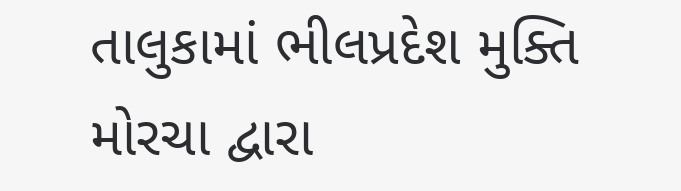તાલુકામાં ભીલપ્રદેશ મુક્તિ મોરચા દ્વારા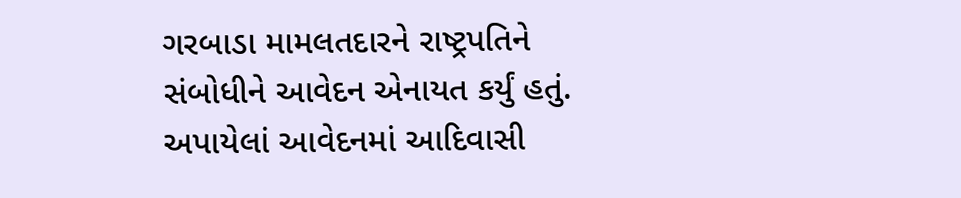ગરબાડા મામલતદારને રાષ્ટ્રપતિને સંબોધીને આવેદન એનાયત કર્યું હતું. અપાયેલાં આવેદનમાં આદિવાસી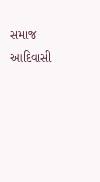સમાજ આદિવાસી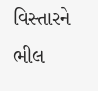વિસ્તારને ભીલ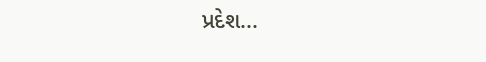પ્રદેશ...